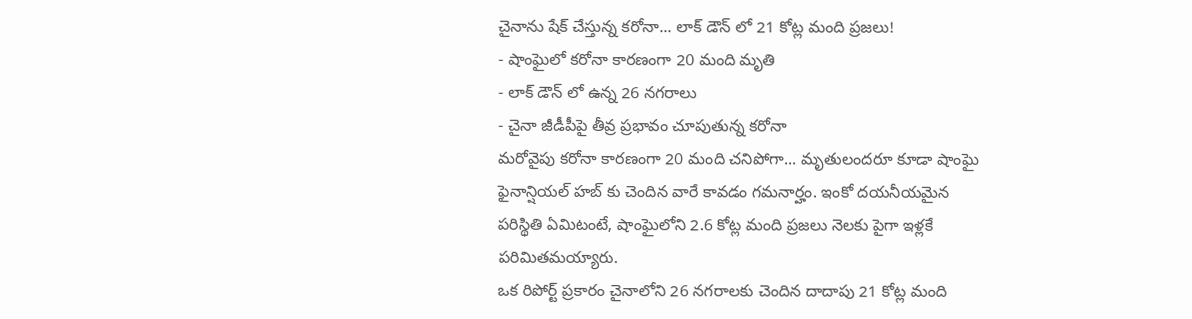చైనాను షేక్ చేస్తున్న కరోనా... లాక్ డౌన్ లో 21 కోట్ల మంది ప్రజలు!
- షాంఘైలో కరోనా కారణంగా 20 మంది మృతి
- లాక్ డౌన్ లో ఉన్న 26 నగరాలు
- చైనా జీడీపీపై తీవ్ర ప్రభావం చూపుతున్న కరోనా
మరోవైపు కరోనా కారణంగా 20 మంది చనిపోగా... మృతులందరూ కూడా షాంఘై ఫైనాన్షియల్ హబ్ కు చెందిన వారే కావడం గమనార్హం. ఇంకో దయనీయమైన పరిస్థితి ఏమిటంటే, షాంఘైలోని 2.6 కోట్ల మంది ప్రజలు నెలకు పైగా ఇళ్లకే పరిమితమయ్యారు.
ఒక రిపోర్ట్ ప్రకారం చైనాలోని 26 నగరాలకు చెందిన దాదాపు 21 కోట్ల మంది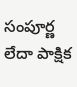సంపూర్ణ లేదా పాక్షిక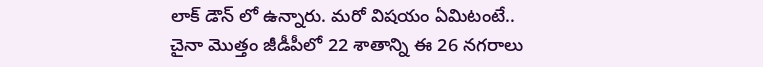లాక్ డౌన్ లో ఉన్నారు. మరో విషయం ఏమిటంటే.. చైనా మొత్తం జీడీపీలో 22 శాతాన్ని ఈ 26 నగరాలు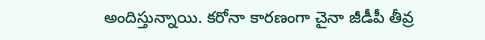అందిస్తున్నాయి. కరోనా కారణంగా చైనా జీడీపీ తీవ్ర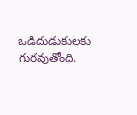ఒడిదుడుకులకు గురవుతోంది.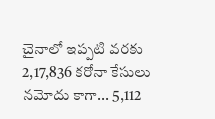చైనాలో ఇప్పటి వరకు 2,17,836 కరోనా కేసులు నమోదు కాగా... 5,112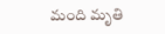మంది మృతి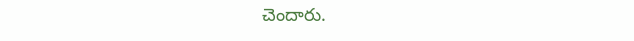చెందారు.